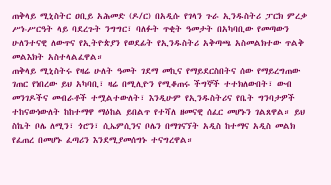ጠቅላይ ሚኒስትር ዐቢይ አሕመድ (ዶ/ር) በአዲሱ የገላን ጉራ ኢንዱስትሪ ፓርክ ምረቃ ሥነ-ሥርዓት ላይ ባደረጉት ንግግር፣ ባለፉት ጥቂት ዓመታት በአካባቢው የመጣውን ሁለንተናዊ ለውጥና የኢትዮጵያን የወደፊት የኢንዱስትሪ አቅጣጫ አስመልክተው ጥልቅ መልእክት አስተላልፈዋል።
ጠቅላይ ሚኒስትሩ የዛሬ ሁለት ዓመት ገደማ መኪና የማይደርስበትና ሰው የማይረግጠው ገጠር የነበረው ይህ አካባቢ፣ ዛሬ በሚሊዮን የሚቆጠሩ ችግኞች ተተክለውበት፣ ውብ መንገዶችና መብራቶች ተሟልተውለት፣ እንዲሁም የኢንዱስትሪና የቤት ግንባታዎች ተከናውነውለት ከከተማዋ ማዕከል ይበልጥ የተሻለ ዘመናዊ ሰፈር መሆኑን ገልጸዋል። ይህ ስኬት ቦሌ ለሚን፣ ጎሮን፣ ሲኤምሲንና ቦሌን በማገናኘት አዲስ ከተማና አዲስ መልክ የፈጠረ በመሆኑ ፈጣሪን እንደሚያመሰግኑ ተናግረዋል።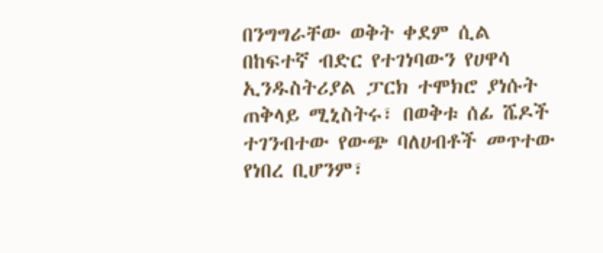በንግግራቸው ወቅት ቀደም ሲል በከፍተኛ ብድር የተገነባውን የሀዋሳ ኢንዱስትሪያል ፓርክ ተሞክሮ ያነሱት ጠቅላይ ሚኒስትሩ፣ በወቅቱ ሰፊ ሼዶች ተገንብተው የውጭ ባለሀብቶች መጥተው የነበረ ቢሆንም፣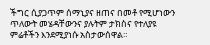ችግር ሲያጋጥም ሰማኒያና ዘጠና በመቶ የሚሆነውን ጥለውት መሄዳቸውንና ያሉትም ታክስና የተለያዩ ምሬቶችን እንደሚያነሱ አስታውሰዋል።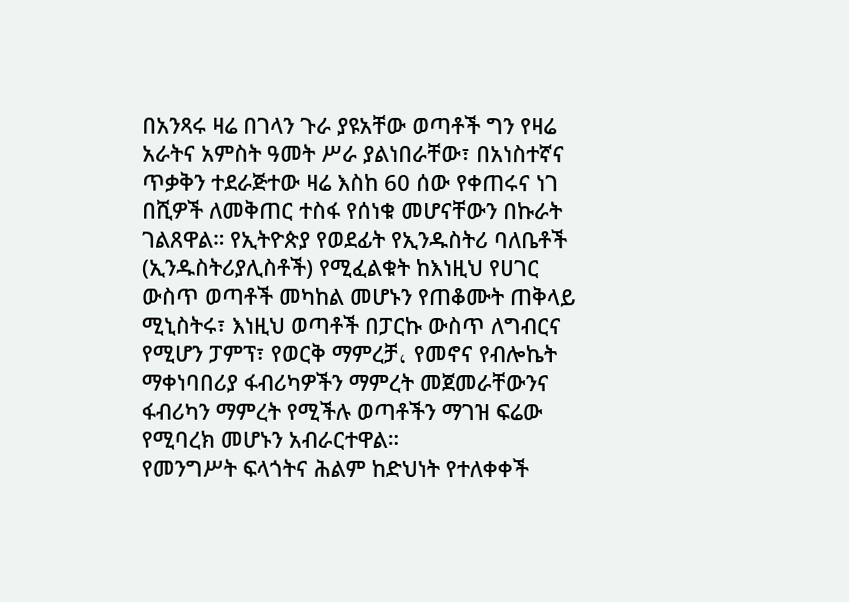በአንጻሩ ዛሬ በገላን ጉራ ያዩአቸው ወጣቶች ግን የዛሬ አራትና አምስት ዓመት ሥራ ያልነበራቸው፣ በአነስተኛና ጥቃቅን ተደራጅተው ዛሬ እስከ 60 ሰው የቀጠሩና ነገ በሺዎች ለመቅጠር ተስፋ የሰነቁ መሆናቸውን በኩራት ገልጸዋል። የኢትዮጵያ የወደፊት የኢንዱስትሪ ባለቤቶች (ኢንዱስትሪያሊስቶች) የሚፈልቁት ከእነዚህ የሀገር ውስጥ ወጣቶች መካከል መሆኑን የጠቆሙት ጠቅላይ ሚኒስትሩ፣ እነዚህ ወጣቶች በፓርኩ ውስጥ ለግብርና የሚሆን ፓምፕ፣ የወርቅ ማምረቻ، የመኖና የብሎኬት ማቀነባበሪያ ፋብሪካዎችን ማምረት መጀመራቸውንና ፋብሪካን ማምረት የሚችሉ ወጣቶችን ማገዝ ፍሬው የሚባረክ መሆኑን አብራርተዋል።
የመንግሥት ፍላጎትና ሕልም ከድህነት የተለቀቀች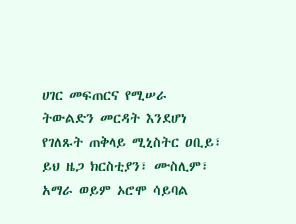ሀገር መፍጠርና የሚሠራ ትውልድን መርዳት እንደሆነ የገለጹት ጠቅላይ ሚኒስትር ዐቢይ፣ ይህ ዜጋ ክርስቲያን፣ ሙስሊም፣ አማራ ወይም ኦሮሞ ሳይባል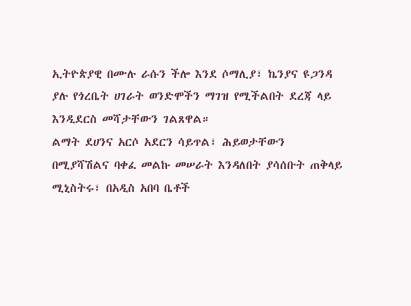ኢትዮጵያዊ በሙሉ ራሱን ችሎ እንደ ሶማሊያ፣ ኬንያና ዩጋንዳ ያሉ የጎረቤት ሀገራት ወንድሞችን ማገዝ የሚችልበት ደረጃ ላይ እንዲደርስ መሻታቸውን ገልጸዋል።
ልማት ደሀንና አርሶ አደርን ሳይጥል፣ ሕይወታቸውን በሚያሻሽልና ባቀፈ መልኩ መሠራት እንዳለበት ያሳሰቡት ጠቅላይ ሚኒስትሩ፣ በአዲስ አበባ ቤቶች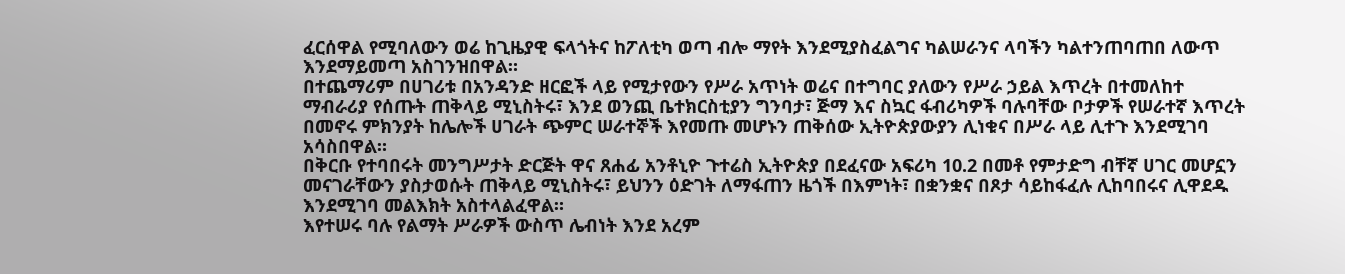ፈርሰዋል የሚባለውን ወሬ ከጊዜያዊ ፍላጎትና ከፖለቲካ ወጣ ብሎ ማየት እንደሚያስፈልግና ካልሠራንና ላባችን ካልተንጠባጠበ ለውጥ እንደማይመጣ አስገንዝበዋል።
በተጨማሪም በሀገሪቱ በአንዳንድ ዘርፎች ላይ የሚታየውን የሥራ አጥነት ወሬና በተግባር ያለውን የሥራ ኃይል እጥረት በተመለከተ ማብራሪያ የሰጡት ጠቅላይ ሚኒስትሩ፣ እንደ ወንጪ ቤተክርስቲያን ግንባታ፣ ጅማ እና ስኳር ፋብሪካዎች ባሉባቸው ቦታዎች የሠራተኛ እጥረት በመኖሩ ምክንያት ከሌሎች ሀገራት ጭምር ሠራተኞች እየመጡ መሆኑን ጠቅሰው ኢትዮጵያውያን ሊነቁና በሥራ ላይ ሊተጉ እንደሚገባ አሳስበዋል።
በቅርቡ የተባበሩት መንግሥታት ድርጅት ዋና ጸሐፊ አንቶኒዮ ጉተሬስ ኢትዮጵያ በደፈናው አፍሪካ 10.2 በመቶ የምታድግ ብቸኛ ሀገር መሆኗን መናገራቸውን ያስታወሱት ጠቅላይ ሚኒስትሩ፣ ይህንን ዕድገት ለማፋጠን ዜጎች በእምነት፣ በቋንቋና በጾታ ሳይከፋፈሉ ሊከባበሩና ሊዋደዱ እንደሚገባ መልእክት አስተላልፈዋል።
እየተሠሩ ባሉ የልማት ሥራዎች ውስጥ ሌብነት እንደ አረም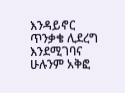እንዳይኖር ጥንቃቄ ሊደረግ እንደሚገባና ሁሉንም አቅፎ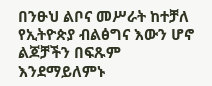በንፁህ ልቦና መሥራት ከተቻለ የኢትዮጵያ ብልፅግና እውን ሆኖ ልጆቻችን በፍጹም እንደማይለምኑ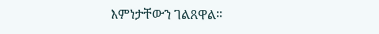እምነታቸውን ገልጸዋል።